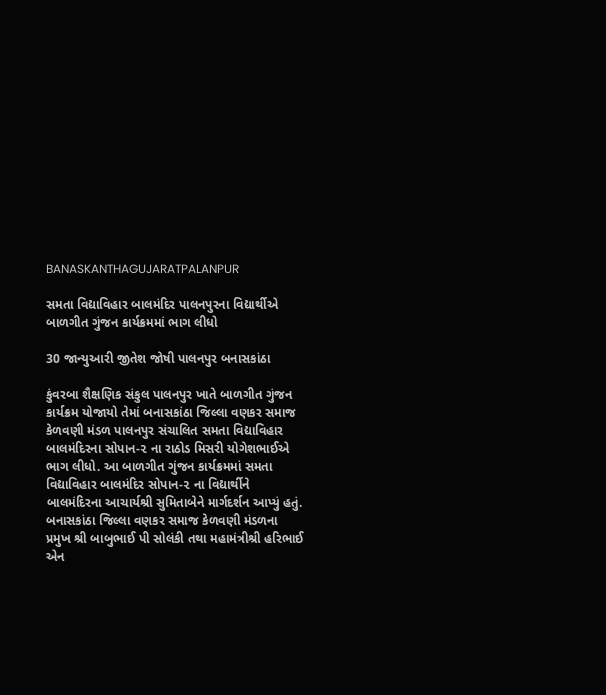BANASKANTHAGUJARATPALANPUR

સમતા વિદ્યાવિહાર બાલમંદિર પાલનપુરના વિદ્યાર્થીએ બાળગીત ગુંજન કાર્યક્રમમાં ભાગ લીધો

30 જાન્યુઆરી જીતેશ જોષી પાલનપુર બનાસકાંઠા

કુંવરબા શૈક્ષણિક સંકુલ પાલનપુર ખાતે બાળગીત ગુંજન કાર્યક્રમ યોજાયો તેમાં બનાસકાંઠા જિલ્લા વણકર સમાજ કેળવણી મંડળ પાલનપુર સંચાલિત સમતા વિદ્યાવિહાર બાલમંદિરના સોપાન-૨ ના રાઠોડ મિસરી યોગેશભાઈએ ભાગ લીધો. આ બાળગીત ગુંજન કાર્યક્રમમાં સમતા વિદ્યાવિહાર બાલમંદિર સોપાન-૨ ના વિદ્યાર્થીને બાલમંદિરના આચાર્યશ્રી સુમિતાબેને માર્ગદર્શન આપ્યું હતું. બનાસકાંઠા જિલ્લા વણકર સમાજ કેળવણી મંડળના પ્રમુખ શ્રી બાબુભાઈ પી સોલંકી તથા મહામંત્રીશ્રી હરિભાઈ એન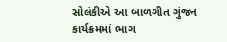સોલંકીએ આ બાળગીત ગુંજન કાર્યક્રમમાં ભાગ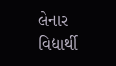લેનાર વિદ્યાર્થી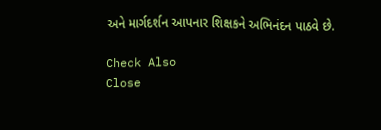અને માર્ગદર્શન આપનાર શિક્ષકને અભિનંદન પાઠવે છે.

Check Also
Close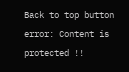Back to top button
error: Content is protected !!